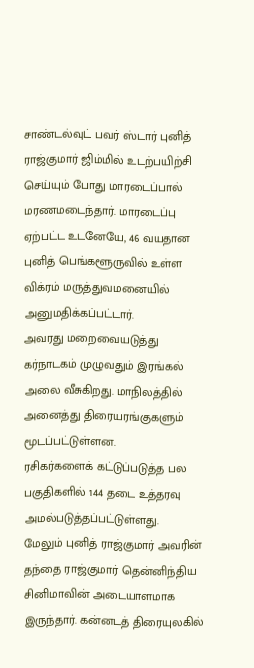சாண்டல்வுட் பவர் ஸ்டார் புனித் ராஜ்குமார் ஜிம்மில் உடற்பயிற்சி செய்யும் போது மாரடைப்பால் மரணமடைந்தார். மாரடைப்பு ஏற்பட்ட உடனேயே, 46 வயதான புனித் பெங்களூருவில் உள்ள விக்ரம் மருத்துவமனையில் அனுமதிக்கப்பட்டார்.
அவரது மறைவையடுத்து கர்நாடகம் முழுவதும் இரங்கல் அலை வீசுகிறது. மாநிலத்தில் அனைத்து திரையரங்குகளும் மூடப்பட்டுள்ளன.
ரசிகர்களைக் கட்டுப்படுத்த பல பகுதிகளில் 144 தடை உத்தரவு அமல்படுத்தப்பட்டுள்ளது.
மேலும் புனித் ராஜ்குமார் அவரின் தந்தை ராஜ்குமார் தென்னிந்திய சினிமாவின் அடையாளமாக இருந்தார். கன்னடத் திரையுலகில்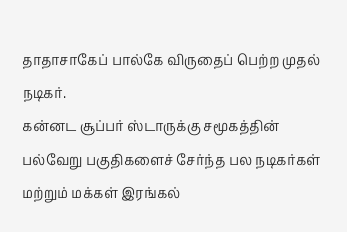தாதாசாகேப் பால்கே விருதைப் பெற்ற முதல் நடிகர்.
கன்னட சூப்பர் ஸ்டாருக்கு சமூகத்தின் பல்வேறு பகுதிகளைச் சேர்ந்த பல நடிகர்கள் மற்றும் மக்கள் இரங்கல்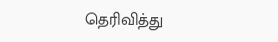தெரிவித்து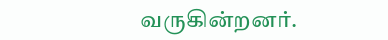வருகின்றனர்.